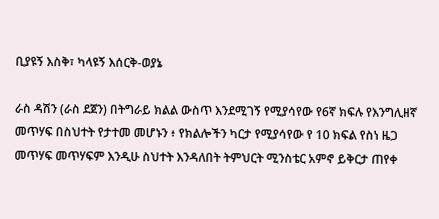ቢያዩኝ እስቅ፣ ካላዩኝ እሰርቅ-ወያኔ

ራስ ዳሽን (ራስ ደጀን) በትግራይ ክልል ውስጥ እንደሚገኝ የሚያሳየው የ6ኛ ክፍሉ የእንግሊዘኛ መጥሃፍ በስህተት የታተመ መሆኑን ፥ የክልሎችን ካርታ የሚያሳየው የ 10 ክፍል የስነ ዜጋ መጥሃፍ መጥሃፍም እንዲሁ ስህተት እንዳለበት ትምህርት ሚንስቴር አምኖ ይቅርታ ጠየቀ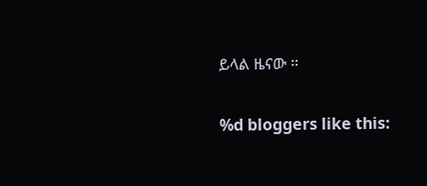ይላል ዜናው ።

%d bloggers like this: